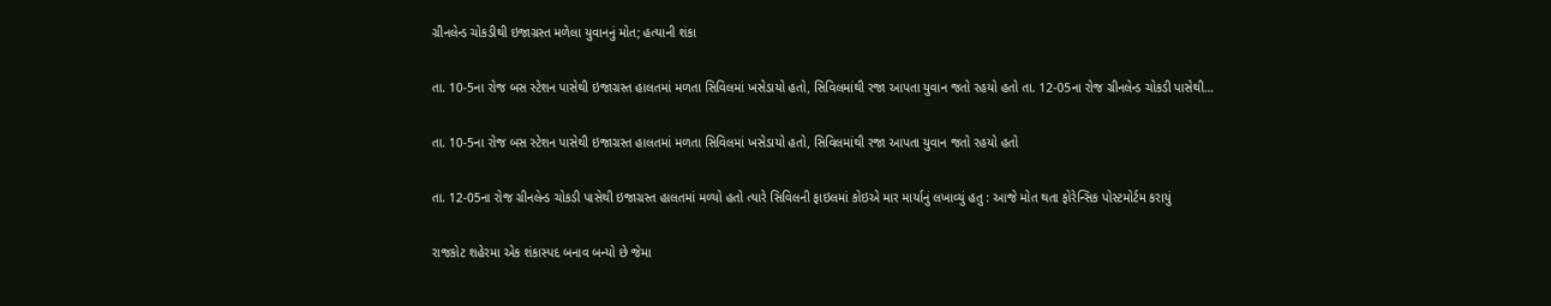ગ્રીનલેન્ડ ચોકડીથી ઇજાગ્રસ્ત મળેલા યુવાનનું મોત; હત્યાની શંકા

તા. 10-5ના રોજ બસ સ્ટેશન પાસેથી ઇજાગ્રસ્ત હાલતમાં મળતા સિવિલમાં ખસેડાયો હતો, સિવિલમાંથી રજા આપતા યુવાન જતો રહયો હતો તા. 12-05ના રોજ ગ્રીનલેન્ડ ચોકડી પાસેથી…

તા. 10-5ના રોજ બસ સ્ટેશન પાસેથી ઇજાગ્રસ્ત હાલતમાં મળતા સિવિલમાં ખસેડાયો હતો, સિવિલમાંથી રજા આપતા યુવાન જતો રહયો હતો

તા. 12-05ના રોજ ગ્રીનલેન્ડ ચોકડી પાસેથી ઇજાગ્રસ્ત હાલતમાં મળ્યો હતો ત્યારે સિવિલની ફાઇલમાં કોઇએ માર માર્યાનું લખાવ્યું હતુ : આજે મોત થતા ફોરેન્સિક પોસ્ટમોર્ટમ કરાયું

રાજકોટ શહેરમા એક શંકાસ્પદ બનાવ બન્યો છે જેમા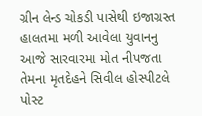ગ્રીન લેન્ડ ચોકડી પાસેથી ઇજાગ્રસ્ત હાલતમા મળી આવેલા યુવાનનુ આજે સારવારમા મોત નીપજતા તેમના મૃતદેહને સિવીલ હોસ્પીટલે પોસ્ટ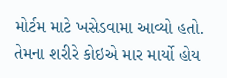મોર્ટમ માટે ખસેડવામા આવ્યો હતો. તેમના શરીરે કોઇએ માર માર્યો હોય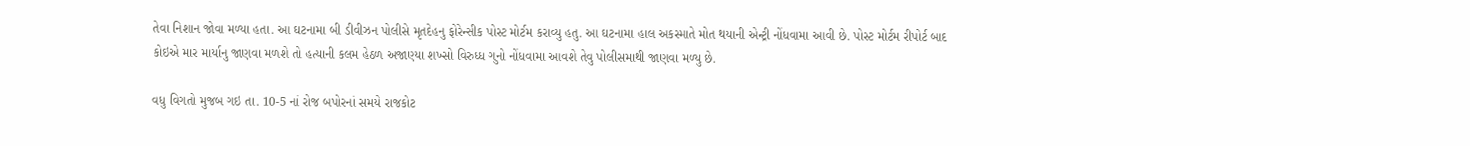તેવા નિશાન જોવા મળ્યા હતા. આ ઘટનામા બી ડીવીઝન પોલીસે મૃતદેહનુ ફોરેન્સીક પોસ્ટ મોર્ટમ કરાવ્યુ હતુ. આ ઘટનામા હાલ અકસ્માતે મોત થયાની એન્ટ્રી નોંધવામા આવી છે. પોસ્ટ મોર્ટમ રીપોર્ટ બાદ કોઇએ માર માર્યાનુ જાણવા મળશે તો હત્યાની કલમ હેઠળ અજાણ્યા શખ્સો વિરુધ્ધ ગુનો નોંધવામા આવશે તેવુ પોલીસમાથી જાણવા મળ્યુ છે.

વધુ વિગતો મુજબ ગઇ તા. 10-5 નાં રોજ બપોરનાં સમયે રાજકોટ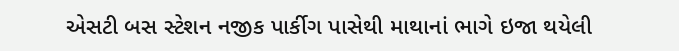એસટી બસ સ્ટેશન નજીક પાર્કીગ પાસેથી માથાનાં ભાગે ઇજા થયેલી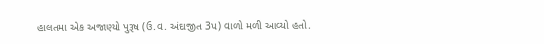હાલતમા એક અજાણ્યો પુરૂષ (ઉ.વ. અંદાજીત 3પ) વાળો મળી આવ્યો હતો.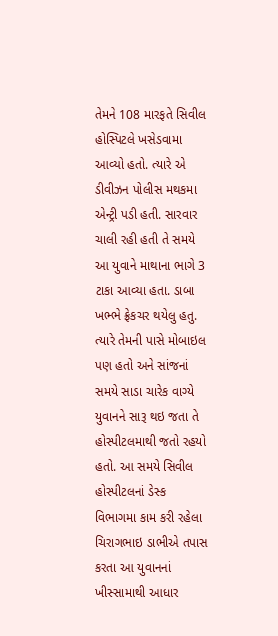તેમને 108 મારફતે સિવીલ હોસ્પિટલે ખસેડવામા આવ્યો હતો. ત્યારે એ ડીવીઝન પોલીસ મથકમા એન્ટ્રી પડી હતી. સારવાર ચાલી રહી હતી તે સમયે આ યુવાને માથાના ભાગે 3 ટાકા આવ્યા હતા. ડાબા ખભ્ભે ફ્રેકચર થયેલુ હતુ. ત્યારે તેમની પાસે મોબાઇલ પણ હતો અને સાંજનાં સમયે સાડા ચારેક વાગ્યે યુવાનને સારૂ થઇ જતા તે હોસ્પીટલમાથી જતો રહયો હતો. આ સમયે સિવીલ હોસ્પીટલનાં ડેસ્ક વિભાગમા કામ કરી રહેલા ચિરાગભાઇ ડાભીએ તપાસ કરતા આ યુવાનનાં ખીસ્સામાથી આધાર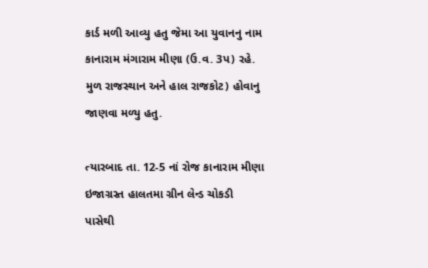કાર્ડ મળી આવ્યુ હતુ જેમા આ યુવાનનુ નામ કાનારામ મંગારામ મીણા (ઉ.વ. 3પ) રહે. મુળ રાજસ્થાન અને હાલ રાજકોટ) હોવાનુ જાણવા મળ્યુ હતુ.

ત્યારબાદ તા. 12-5 નાં રોજ કાનારામ મીણા ઇજાગ્રસ્ત હાલતમા ગ્રીન લેન્ડ ચોકડી પાસેથી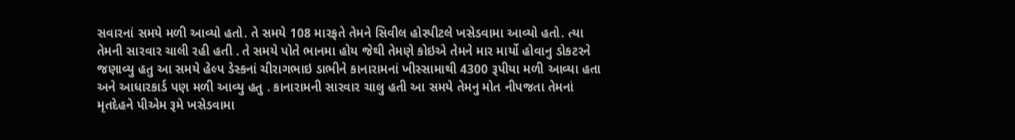સવારનાં સમયે મળી આવ્યો હતો. તે સમયે 108 મારફતે તેમને સિવીલ હોસ્પીટલે ખસેડવામા આવ્યો હતો. ત્યા તેમની સારવાર ચાલી રહી હતી . તે સમયે પોતે ભાનમા હોય જેથી તેમણે કોઇએ તેમને માર માર્યો હોવાનુ ડોકટરને જણાવ્યુ હતુ આ સમયે હેલ્પ ડેસ્કનાં ચીરાગભાઇ ડાભીને કાનારામનાં ખીસ્સામાથી 4300 રૂપીયા મળી આવ્યા હતા અને આધારકાર્ડ પણ મળી આવ્યુ હતુ . કાનારામની સારવાર ચાલુ હતી આ સમયે તેમનુ મોત નીપજતા તેમનાં મૃતદેહને પીએમ રૂમે ખસેડવામા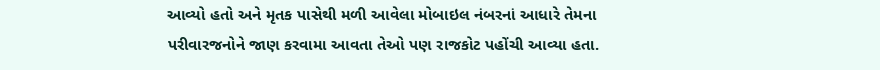આવ્યો હતો અને મૃતક પાસેથી મળી આવેલા મોબાઇલ નંબરનાં આધારે તેમના પરીવારજનોને જાણ કરવામા આવતા તેઓ પણ રાજકોટ પહોંચી આવ્યા હતા.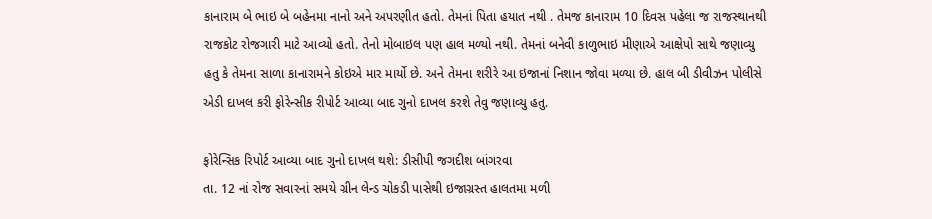કાનારામ બે ભાઇ બે બહેનમા નાનો અને અપરણીત હતો. તેમનાં પિતા હયાત નથી . તેમજ કાનારામ 10 દિવસ પહેલા જ રાજસ્થાનથી રાજકોટ રોજગારી માટે આવ્યો હતો. તેનો મોબાઇલ પણ હાલ મળ્યો નથી. તેમનાં બનેવી કાળુભાઇ મીણાએ આક્ષેપો સાથે જણાવ્યુ હતુ કે તેમના સાળા કાનારામને કોઇએ માર માર્યો છે. અને તેમના શરીરે આ ઇજાનાં નિશાન જોવા મળ્યા છે. હાલ બી ડીવીઝન પોલીસે એડી દાખલ કરી ફોરેન્સીક રીપોર્ટ આવ્યા બાદ ગુનો દાખલ કરશે તેવુ જણાવ્યુ હતુ.

ફોરેન્સિક રિપોર્ટ આવ્યા બાદ ગુનો દાખલ થશે: ડીસીપી જગદીશ બાંગરવા
તા. 12 નાં રોજ સવારનાં સમયે ગ્રીન લેન્ડ ચોકડી પાસેથી ઇજાગ્રસ્ત હાલતમા મળી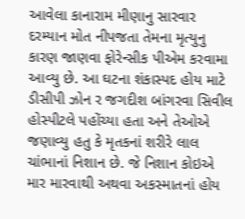આવેલા કાનારામ મીણાનુ સારવાર દરમ્યાન મોત નીપજતા તેમના મૃત્યુનુ કારણ જાણવા ફોરેન્સીક પીએમ કરવામા આવ્યુ છે. આ ઘટના શંકાસ્પદ હોય માટે ડીસીપી ઝોન ર જગદીશ બાંગરવા સિવીલ હોસ્પીટલે પહોંચ્યા હતા અને તેઓએ જણાવ્યુ હતુ કે મૃતકનાં શરીરે લાલ ચાંભાનાં નિશાન છે. જે નિશાન કોઇએ માર મારવાથી અથવા અકસ્માતનાં હોય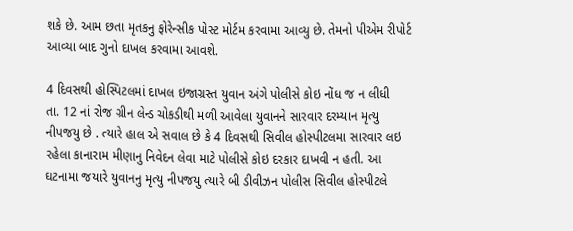શકે છે. આમ છતા મૃતકનુ ફોરેન્સીક પોસ્ટ મોર્ટમ કરવામા આવ્યુ છે. તેમનો પીએમ રીપોર્ટ આવ્યા બાદ ગુનો દાખલ કરવામા આવશે.

4 દિવસથી હોસ્પિટલમાં દાખલ ઇજાગ્રસ્ત યુવાન અંગે પોલીસે કોઇ નોંધ જ ન લીધી
તા. 12 નાં રોજ ગ્રીન લેન્ડ ચોકડીથી મળી આવેલા યુવાનને સારવાર દરમ્યાન મૃત્યુ નીપજયુ છે . ત્યારે હાલ એ સવાલ છે કે 4 દિવસથી સિવીલ હોસ્પીટલમા સારવાર લઇ રહેલા કાનારામ મીણાનુ નિવેદન લેવા માટે પોલીસે કોઇ દરકાર દાખવી ન હતી. આ ઘટનામા જયારે યુવાનનુ મૃત્યુ નીપજયુ ત્યારે બી ડીવીઝન પોલીસ સિવીલ હોસ્પીટલે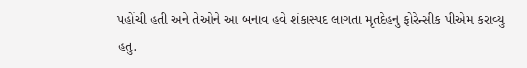પહોંચી હતી અને તેઓને આ બનાવ હવે શંકાસ્પદ લાગતા મૃતદેહનુ ફોરેન્સીક પીએમ કરાવ્યુ હતુ.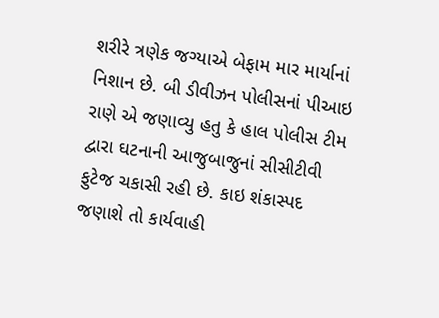શરીરે ત્રણેક જગ્યાએ બેફામ માર માર્યાનાં નિશાન છે. બી ડીવીઝન પોલીસનાં પીઆઇ રાણે એ જણાવ્યુ હતુ કે હાલ પોલીસ ટીમ દ્વારા ઘટનાની આજુબાજુનાં સીસીટીવી ફુટેજ ચકાસી રહી છે. કાઇ શંકાસ્પદ જણાશે તો કાર્યવાહી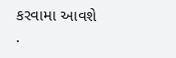કરવામા આવશે .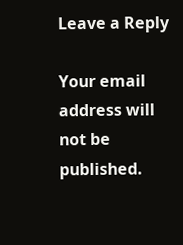Leave a Reply

Your email address will not be published.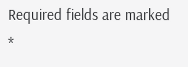Required fields are marked *